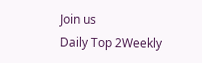Join us
Daily Top 2Weekly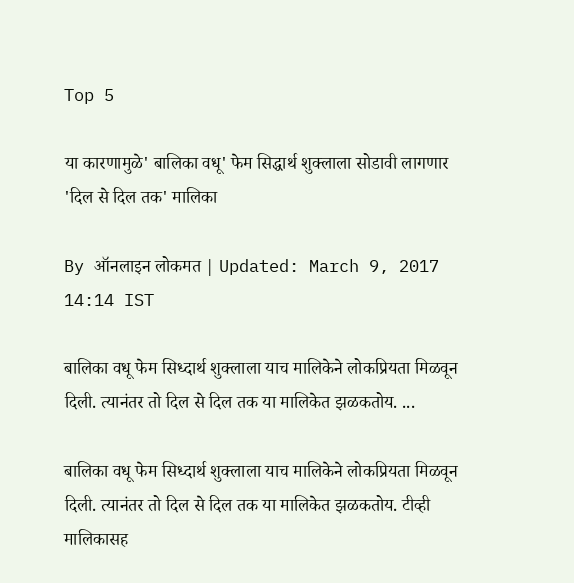Top 5

या कारणामुळे' बालिका वधू' फेम सिद्धार्थ शुक्लाला सोडावी लागणार 'दिल से दिल तक' मालिका

By ऑनलाइन लोकमत | Updated: March 9, 2017 14:14 IST

बालिका वधू फेम सिध्दार्थ शुक्लाला याच मालिकेने लोकप्रियता मिळवून दिली. त्यानंतर तो दिल से दिल तक या मालिकेत झळकतोय. ...

बालिका वधू फेम सिध्दार्थ शुक्लाला याच मालिकेने लोकप्रियता मिळवून दिली. त्यानंतर तो दिल से दिल तक या मालिकेत झळकतोय. टीव्ही मालिकासह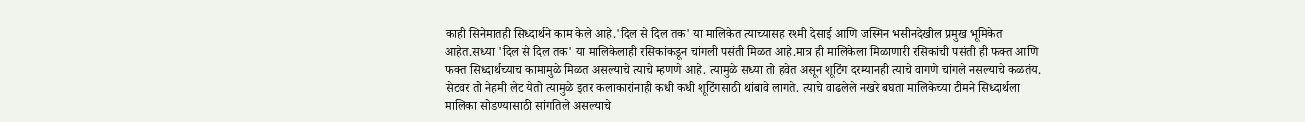काही सिनेमातही सिध्दार्थने काम केले आहे.'दिल से दिल तक' या मालिकेत त्याच्यासह रश्मी देसाई आणि जस्मिन भसीनदेखील प्रमुख भूमिकेत आहेत.सध्या 'दिल से दिल तक' या मालिकेलाही रसिकांकडून चांगली पसंती मिळत आहे.मात्र ही मालिकेला मिळाणारी रसिकांची पसंती ही फक्त आणि फक्त सिध्दार्थच्याच कामामुळे मिळत असल्याचे त्याचे म्हणणे आहे. त्यामुळे सध्या तो हवेत असून शूटिंग दरम्यानही त्याचे वागणे चांगले नसल्याचे कळतंय. सेटवर तो नेहमी लेट येतो त्यामुळे इतर कलाकारांनाही कधी कधी शूटिंगसाठी थांबावे लागते. त्याचे वाढलेले नखरे बघता मालिकेच्या टीमने सिध्दार्थला मालिका सोडण्यासाठी सांगतिले असल्याचे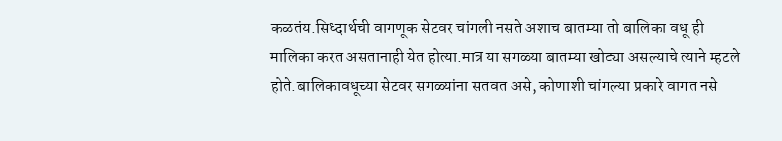कळतंय.सिध्दार्थची वागणूक सेटवर चांगली नसते अशाच बातम्या तो बालिका वधू ही मालिका करत असतानाही येत होत्या.मात्र या सगळ्या बातम्या खोट्या असल्याचे त्याने म्हटले होते.बालिकावधूच्या सेटवर सगळ्यांना सतवत असे, कोणाशी चांगल्या प्रकारे वागत नसे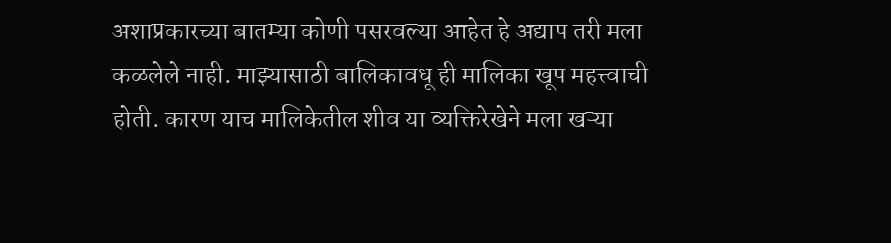अशाप्रकारच्या बातम्या कोणी पसरवल्या आहेत हे अद्याप तरी मला कळलेले नाही. माझ्यासाठी बालिकावधू ही मालिका खूप महत्त्वाची होती. कारण याच मालिकेतील शीव या व्यक्तिरेखेने मला खऱ्या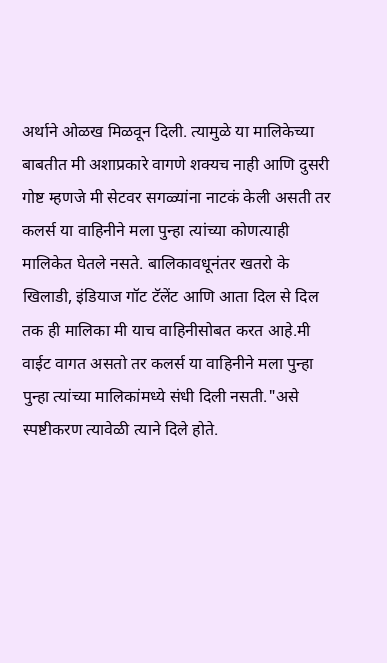अर्थाने ओळख मिळवून दिली. त्यामुळे या मालिकेच्या बाबतीत मी अशाप्रकारे वागणे शक्यच नाही आणि दुसरी गोष्ट म्हणजे मी सेटवर सगळ्यांना नाटकं केली असती तर कलर्स या वाहिनीने मला पुन्हा त्यांच्या कोणत्याही मालिकेत घेतले नसते. बालिकावधूनंतर खतरो के खिलाडी, इंडियाज गॉट टॅलेंट आणि आता दिल से दिल तक ही मालिका मी याच वाहिनीसोबत करत आहे.मी वाईट वागत असतो तर कलर्स या वाहिनीने मला पुन्हा पुन्हा त्यांच्या मालिकांमध्ये संधी दिली नसती."असे स्पष्टीकरण त्यावेळी त्याने दिले होते.